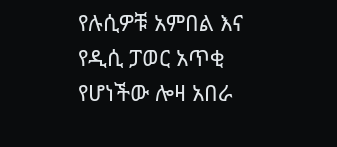የሉሲዎቹ አምበል እና የዲሲ ፓወር አጥቂ የሆነችው ሎዛ አበራ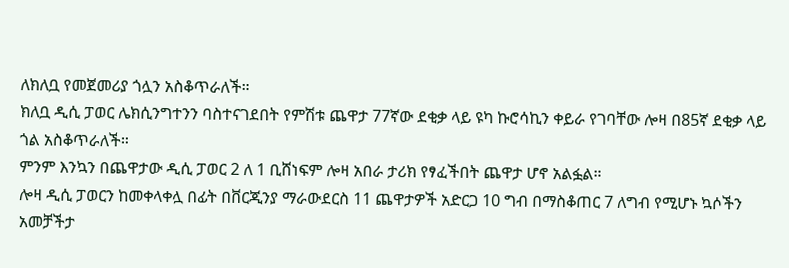ለክለቧ የመጀመሪያ ጎሏን አስቆጥራለች።
ክለቧ ዲሲ ፓወር ሌክሲንግተንን ባስተናገደበት የምሽቱ ጨዋታ 77ኛው ደቂቃ ላይ ዩካ ኩሮሳኪን ቀይራ የገባቸው ሎዛ በ85ኛ ደቂቃ ላይ ጎል አስቆጥራለች።
ምንም እንኳን በጨዋታው ዲሲ ፓወር 2 ለ 1 ቢሸነፍም ሎዛ አበራ ታሪክ የፃፈችበት ጨዋታ ሆኖ አልፏል።
ሎዛ ዲሲ ፓወርን ከመቀላቀሏ በፊት በቨርጂንያ ማራውደርስ 11 ጨዋታዎች አድርጋ 10 ግብ በማስቆጠር 7 ለግብ የሚሆኑ ኳሶችን አመቻችታ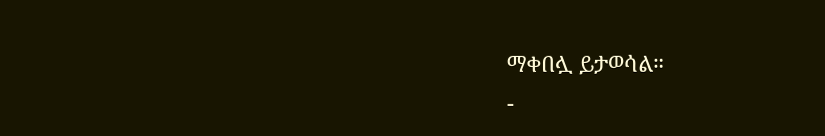ማቀበሏ ይታወሳል።
-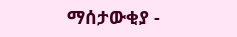ማሰታውቂያ -